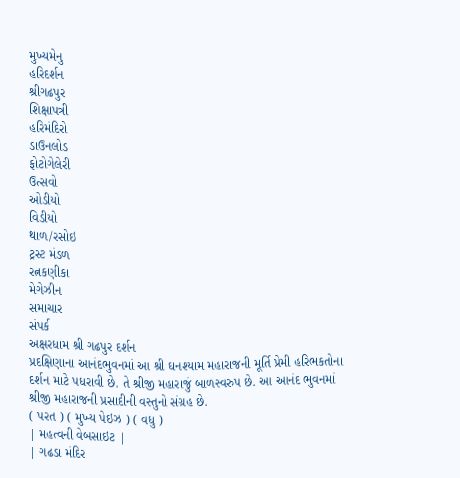મુખ્યમેનુ
હરિદર્શન
શ્રીગઢપુર
શિક્ષાપત્રી
હરિમંદિરો
ડાઉનલોડ
ફોટોગેલેરી
ઉત્સવો
ઓડીયો
વિડીયો
થાળ/રસોઇ
ટ્રસ્ટ મંડળ
રત્નકણીકા
મેગેઝીન
સમાચાર
સંપર્ક
અક્ષરધામ શ્રી ગઢપુર દર્શન
પ્રદક્ષિણાના આનંદભુવનમાં આ શ્રી ઘનશ્યામ મહારાજની મૂર્તિ પ્રેમી હરિભકતોના દર્શન માટે પધરાવી છે. તે શ્રીજી મહારાજું બાળસ્વરુપ છે. આ આનંદ ભુવનમાં શ્રીજી મહારાજની પ્રસાદીની વસ્તુનો સંગ્રહ છે.
( પરત ) ( મુખ્ય પેઇઝ ) ( વધુ )
| મહત્વની વેબસાઇટ |
| ગઢડા મંદિર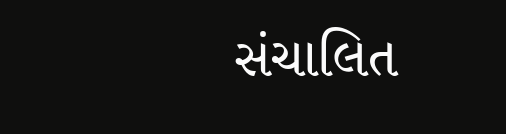સંચાલિત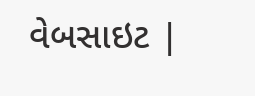વેબસાઇટ |